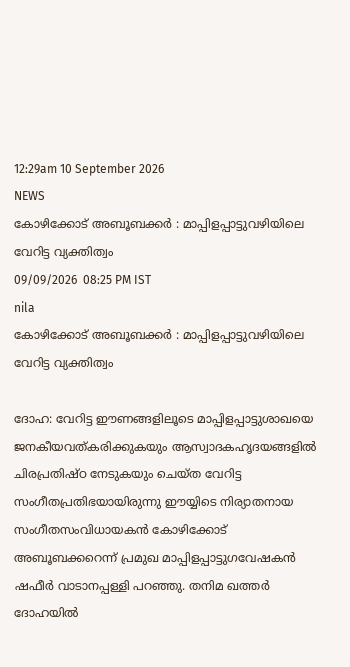12:29am 10 September 2026
NEWS
കോഴിക്കോട് അബൂബക്കര്‍ : മാപ്പിളപ്പാട്ടുവഴിയിലെ വേറിട്ട വ്യക്തിത്വം
09/09/2026  08:25 PM IST
nila
കോഴിക്കോട് അബൂബക്കര്‍ : മാപ്പിളപ്പാട്ടുവഴിയിലെ വേറിട്ട വ്യക്തിത്വം

ദോഹ: വേറിട്ട ഈണങ്ങളിലൂടെ മാപ്പിളപ്പാട്ടുശാഖയെ ജനകീയവത്കരിക്കുകയും ആസ്വാദകഹൃദയങ്ങളില്‍ ചിരപ്രതിഷ്ഠ നേടുകയും ചെയ്ത വേറിട്ട സംഗീതപ്രതിഭയായിരുന്നു ഈയ്യിടെ നിര്യാതനായ സംഗീതസംവിധായകന്‍ കോഴിക്കോട് അബൂബക്കറെന്ന് പ്രമുഖ മാപ്പിളപ്പാട്ടുഗവേഷകന്‍ ഷഫീര്‍ വാടാനപ്പള്ളി പറഞ്ഞു. തനിമ ഖത്തര്‍ ദോഹയില്‍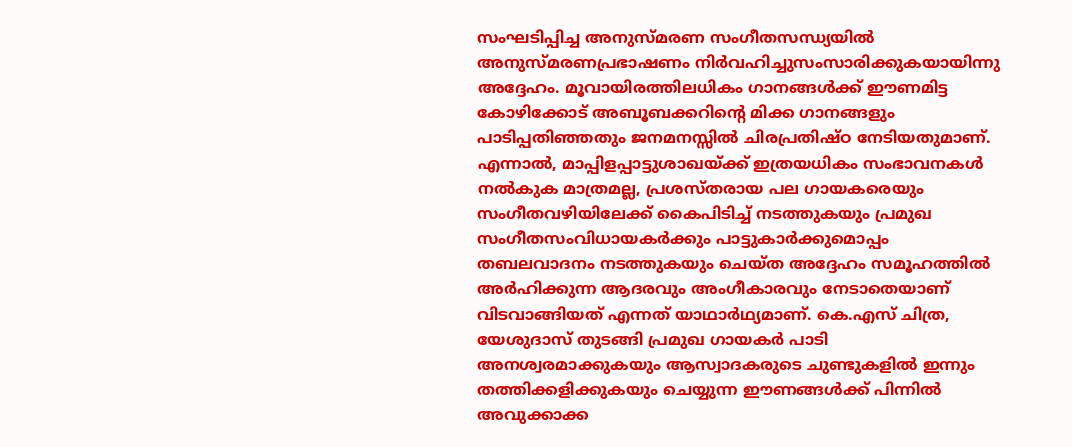സംഘടിപ്പിച്ച അനുസ്മരണ സംഗീതസന്ധ്യയില്‍ അനുസ്മരണപ്രഭാഷണം നിര്‍വഹിച്ചുസംസാരിക്കുകയായിന്നു അദ്ദേഹം. മൂവായിരത്തിലധികം ഗാനങ്ങള്‍ക്ക് ഈണമിട്ട കോഴിക്കോട് അബൂബക്കറിന്റെ മിക്ക ഗാനങ്ങളും പാടിപ്പതിഞ്ഞതും ജനമനസ്സില്‍ ചിരപ്രതിഷ്ഠ നേടിയതുമാണ്. എന്നാല്‍, മാപ്പിളപ്പാട്ടുശാഖയ്ക്ക് ഇത്രയധികം സംഭാവനകള്‍ നല്‍കുക മാത്രമല്ല, പ്രശസ്തരായ പല ഗായകരെയും സംഗീതവഴിയിലേക്ക് കൈപിടിച്ച് നടത്തുകയും പ്രമുഖ സംഗീതസംവിധായകര്‍ക്കും പാട്ടുകാര്‍ക്കുമൊപ്പം തബലവാദനം നടത്തുകയും ചെയ്ത അദ്ദേഹം സമൂഹത്തില്‍ അര്‍ഹിക്കുന്ന ആദരവും അംഗീകാരവും നേടാതെയാണ് വിടവാങ്ങിയത് എന്നത് യാഥാര്‍ഥ്യമാണ്. കെ.എസ് ചിത്ര, യേശുദാസ് തുടങ്ങി പ്രമുഖ ഗായകര്‍ പാടി അനശ്വരമാക്കുകയും ആസ്വാദകരുടെ ചുണ്ടുകളില്‍ ഇന്നും തത്തിക്കളിക്കുകയും ചെയ്യുന്ന ഈണങ്ങള്‍ക്ക് പിന്നില്‍ അവുക്കാക്ക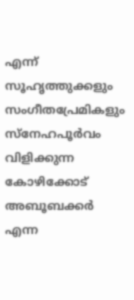എന്ന് സൂഹൃത്തുക്കളും സംഗീതപ്രേമികളും സ്‌നേഹപൂര്‍വം വിളിക്കുന്ന കോഴിക്കോട് അബൂബക്കര്‍ എന്ന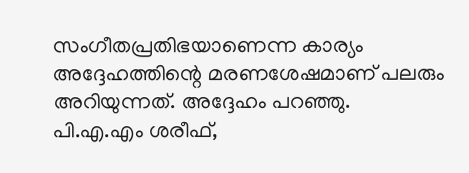സംഗീതപ്രതിഭയാണെന്ന കാര്യം അദ്ദേഹത്തിന്റെ മരണശേഷമാണ് പലരും അറിയുന്നത്. അദ്ദേഹം പറഞ്ഞു.
പി.എ.എം ശരീഫ്,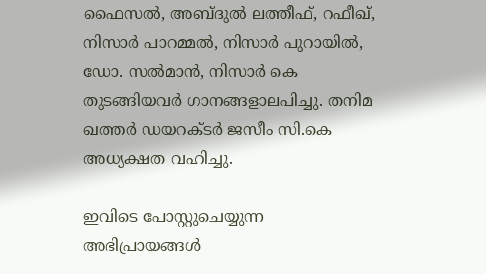ഫൈസല്‍, അബ്ദുല്‍ ലത്തീഫ്, റഫീഖ്, നിസാര്‍ പാറമ്മല്‍, നിസാര്‍ പുറായില്‍, ഡോ. സല്‍മാന്‍, നിസാർ കെ തുടങ്ങിയവര്‍ ഗാനങ്ങളാലപിച്ചു. തനിമ ഖത്തര്‍ ഡയറക്ടര്‍ ജസീം സി.കെ അധ്യക്ഷത വഹിച്ചു.

ഇവിടെ പോസ്റ്റുചെയ്യുന്ന അഭിപ്രായങ്ങള്‍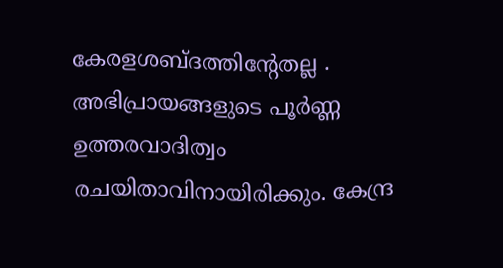കേരളശബ്‌ദത്തിന്റേതല്ല . അഭിപ്രായങ്ങളുടെ പൂര്‍ണ്ണ ഉത്തരവാദിത്വം രചയിതാവിനായിരിക്കും. കേന്ദ്ര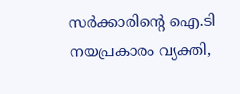സർക്കാരിന്റെ ഐ.ടി നയപ്രകാരം വ്യക്തി,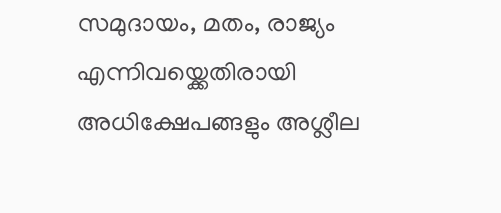സമുദായം, മതം, രാജ്യം എന്നിവയ്ക്കെതിരായി അധിക്ഷേപങ്ങളും അശ്ലീല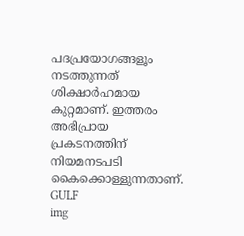പദപ്രയോഗങ്ങളൂം നടത്തുന്നത് ശിക്ഷാര്‍ഹമായ കുറ്റമാണ്. ഇത്തരം അഭിപ്രായ പ്രകടനത്തിന് നിയമനടപടി കൈക്കൊള്ളുന്നതാണ്.
GULF
img